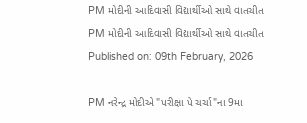PM મોદીની આદિવાસી વિદ્યાર્થીઓ સાથે વાતચીત
PM મોદીની આદિવાસી વિદ્યાર્થીઓ સાથે વાતચીત
Published on: 09th February, 2026

PM નરેન્દ્ર મોદીએ "પરીક્ષા પે ચર્ચા"ના 9મા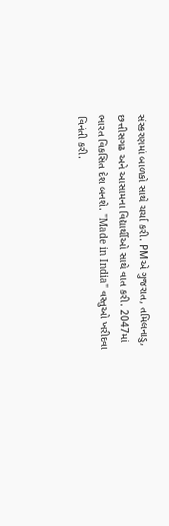સંસ્કરણમાં બાળકો સાથે ચર્ચા કરી. PMએ ગુજરાત, તમિલનાડુ, છત્તીસગઢ અને આસામના વિદ્યાર્થીઓ સાથે વાત કરી. 2047માં ભારત વિકસિત દેશ બનશે. "Made in India" વસ્તુઓ ખરીદવા વિનંતી કરી.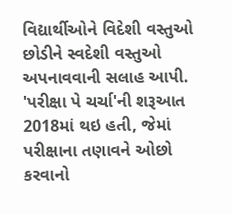વિદ્યાર્થીઓને વિદેશી વસ્તુઓ છોડીને સ્વદેશી વસ્તુઓ અપનાવવાની સલાહ આપી. 'પરીક્ષા પે ચર્ચા'ની શરૂઆત 2018માં થઇ હતી, જેમાં પરીક્ષાના તણાવને ઓછો કરવાનો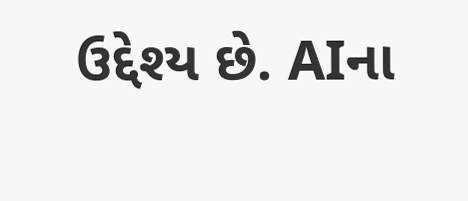ઉદ્દેશ્ય છે. AIના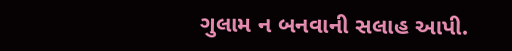ગુલામ ન બનવાની સલાહ આપી.